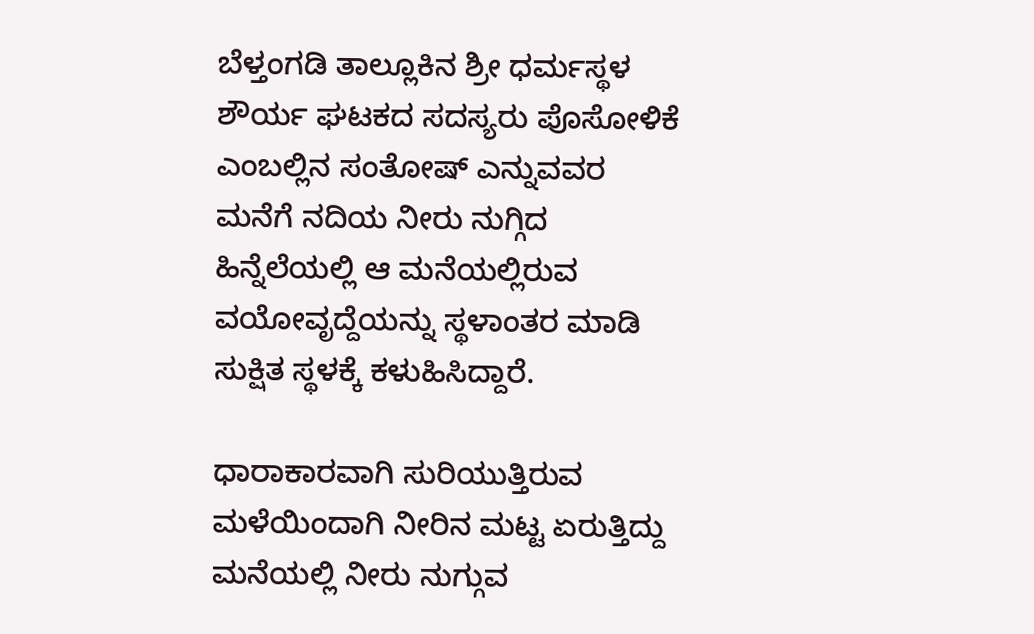ಬೆಳ್ತಂಗಡಿ ತಾಲ್ಲೂಕಿನ ಶ್ರೀ ಧರ್ಮಸ್ಥಳ ಶೌರ್ಯ ಘಟಕದ ಸದಸ್ಯರು ಪೊಸೋಳಿಕೆ ಎಂಬಲ್ಲಿನ ಸಂತೋಷ್ ಎನ್ನುವವರ ಮನೆಗೆ ನದಿಯ ನೀರು ನುಗ್ಗಿದ ಹಿನ್ನೆಲೆಯಲ್ಲಿ ಆ ಮನೆಯಲ್ಲಿರುವ ವಯೋವೃದ್ದೆಯನ್ನು ಸ್ಥಳಾಂತರ ಮಾಡಿ ಸುಕ್ಷಿತ ಸ್ಥಳಕ್ಕೆ ಕಳುಹಿಸಿದ್ದಾರೆ.

ಧಾರಾಕಾರವಾಗಿ ಸುರಿಯುತ್ತಿರುವ ಮಳೆಯಿಂದಾಗಿ ನೀರಿನ ಮಟ್ಟ ಏರುತ್ತಿದ್ದು ಮನೆಯಲ್ಲಿ ನೀರು ನುಗ್ಗುವ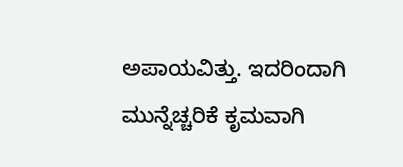ಅಪಾಯವಿತ್ತು. ಇದರಿಂದಾಗಿ ಮುನ್ನೆಚ್ಚರಿಕೆ ಕೃಮವಾಗಿ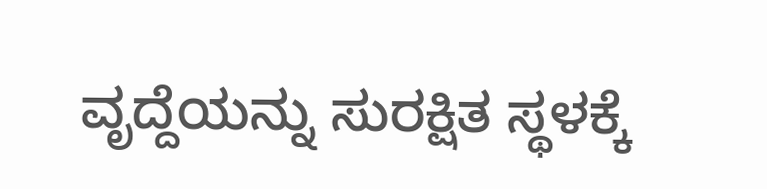ವೃದ್ದೆಯನ್ನು ಸುರಕ್ಷಿತ ಸ್ಥಳಕ್ಕೆ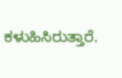ಕಳುಹಿಸಿರುತ್ತಾರೆ.